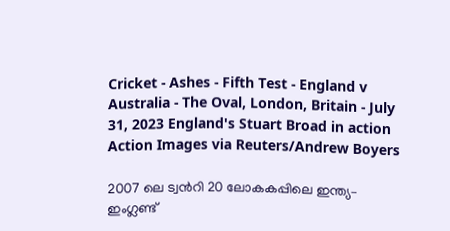Cricket - Ashes - Fifth Test - England v Australia - The Oval, London, Britain - July 31, 2023 England's Stuart Broad in action Action Images via Reuters/Andrew Boyers

2007 ലെ ട്വന്‍റി 20 ലോകകപ്പിലെ ഇന്ത്യ– ഇംഗ്ലണ്ട്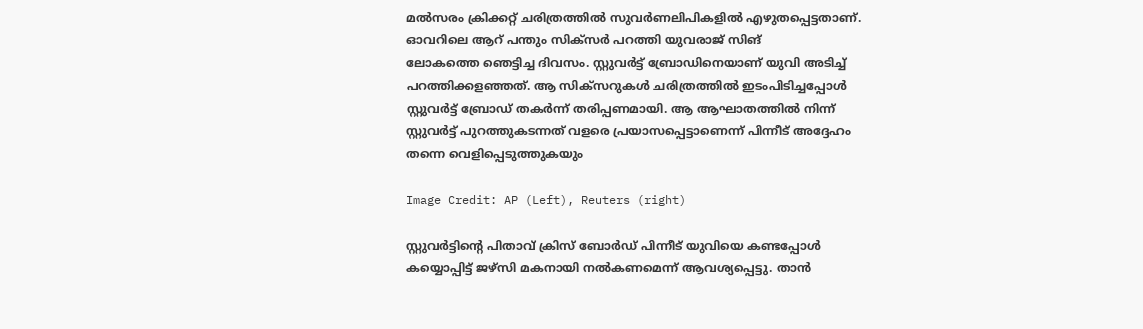മല്‍സരം ക്രിക്കറ്റ് ചരിത്രത്തില്‍ സുവര്‍ണലിപികളില്‍ എഴുതപ്പെട്ടതാണ്. ഓവറിലെ ആറ് പന്തും സിക്സര്‍ പറത്തി യുവരാജ് സിങ് ലോകത്തെ ‍ഞെട്ടിച്ച ദിവസം. സ്റ്റുവര്‍ട്ട് ബ്രോഡിനെയാണ് യുവി അടിച്ച് പറത്തിക്കളഞ്ഞത്. ആ സിക്സറുകള്‍ ചരിത്രത്തില്‍ ഇടംപിടിച്ചപ്പോള്‍ സ്റ്റുവര്‍ട്ട് ബ്രോഡ് തകര്‍ന്ന് തരിപ്പണമായി. ആ ആഘാതത്തില്‍ നിന്ന് സ്റ്റുവര്‍ട്ട് പുറത്തുകടന്നത് വളരെ പ്രയാസപ്പെട്ടാണെന്ന് പിന്നീട് അദ്ദേഹം തന്നെ വെളിപ്പെടുത്തുകയും

Image Credit: AP (Left), Reuters (right)

സ്റ്റുവര്‍ട്ടിന്‍റെ പിതാവ് ക്രിസ് ബോര്‍ഡ് പിന്നീട് യുവിയെ കണ്ടപ്പോള്‍ കയ്യൊപ്പിട്ട് ജഴ്സി മകനായി നല്‍കണമെന്ന് ആവശ്യപ്പെട്ടു. താന്‍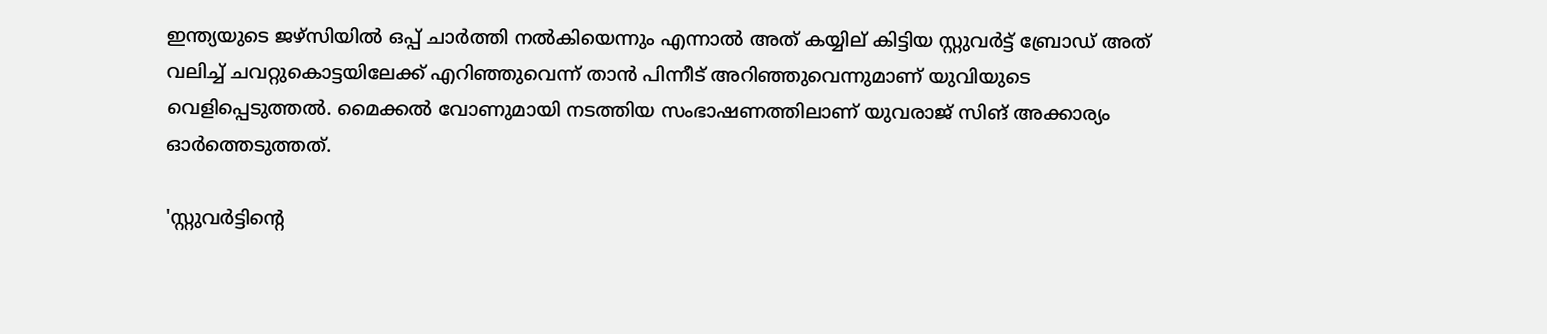ഇന്ത്യയുടെ ജഴ്സിയില്‍ ഒപ്പ് ചാര്‍ത്തി നല്‍കിയെന്നും എന്നാല്‍ അത് കയ്യില് കിട്ടിയ സ്റ്റുവര്‍ട്ട് ബ്രോഡ് അത് വലിച്ച് ചവറ്റുകൊട്ടയിലേക്ക് എറിഞ്ഞുവെന്ന് താന്‍ പിന്നീട് അറിഞ്ഞുവെന്നുമാണ് യുവിയുടെ വെളിപ്പെടുത്തല്‍. മൈക്കല്‍ വോണുമായി നടത്തിയ സംഭാഷണത്തിലാണ് യുവരാജ് സിങ് അക്കാര്യം ഓര്‍ത്തെടുത്തത്.

'സ്റ്റുവര്‍ട്ടിന്‍റെ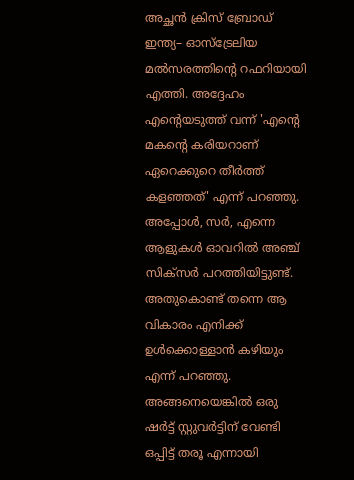അച്ഛന്‍ ക്രിസ് ബ്രോഡ് ഇന്ത്യ– ഓസ്ട്രേലിയ മല്‍സരത്തിന്‍റെ റഫറിയായി എത്തി. അദ്ദേഹം എന്‍റെയടുത്ത് വന്ന് 'എന്‍റെ മകന്‍റെ കരിയറാണ് ഏറെക്കുറെ തീര്‍ത്ത് കളഞ്ഞത്' എന്ന് പറഞ്ഞു. അപ്പോള്‍, സര്‍, എന്നെ ആളുകള്‍ ഓവറില്‍ അഞ്ച് സിക്സര്‍ പറത്തിയിട്ടുണ്ട്. അതുകൊണ്ട് തന്നെ ആ വികാരം എനിക്ക് ഉള്‍ക്കൊള്ളാന്‍ കഴിയും എന്ന് പറഞ്ഞു. അങ്ങനെയെങ്കില്‍ ഒരു ഷര്‍ട്ട് സ്റ്റുവര്‍ട്ടിന് വേണ്ടി ഒപ്പിട്ട് തരൂ എന്നായി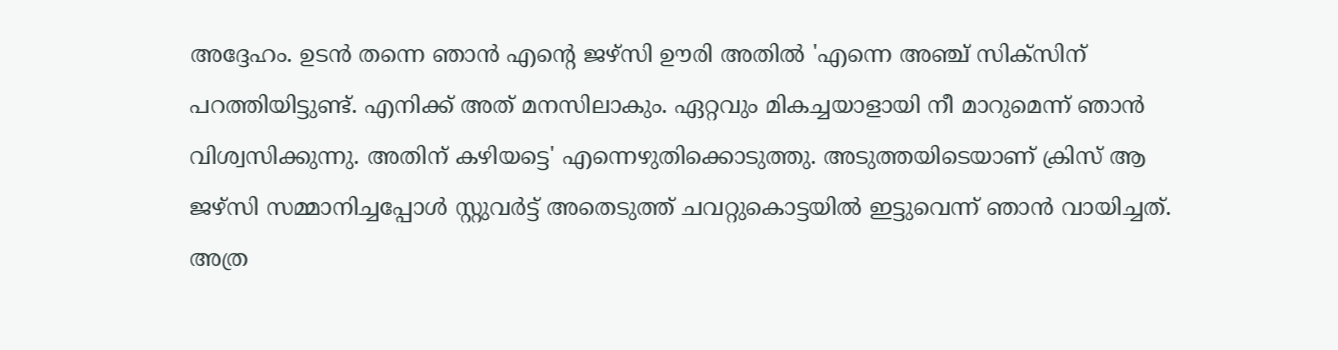അദ്ദേഹം. ഉടന്‍ തന്നെ ഞാന്‍ എന്‍റെ ജഴ്സി ഊരി അതില്‍ 'എന്നെ അഞ്ച് സിക്സിന് പറത്തിയിട്ടുണ്ട്. എനിക്ക് അത് മനസിലാകും. ഏറ്റവും മികച്ചയാളായി നീ മാറുമെന്ന് ഞാന്‍ വിശ്വസിക്കുന്നു. അതിന് കഴിയട്ടെ' എന്നെഴുതിക്കൊടുത്തു. അടുത്തയിടെയാണ് ക്രിസ് ആ ജഴ്സി സമ്മാനിച്ചപ്പോള്‍ സ്റ്റുവര്‍ട്ട് അതെടുത്ത് ചവറ്റുകൊട്ടയില്‍ ഇട്ടുവെന്ന് ഞാന്‍ വായിച്ചത്. അത്ര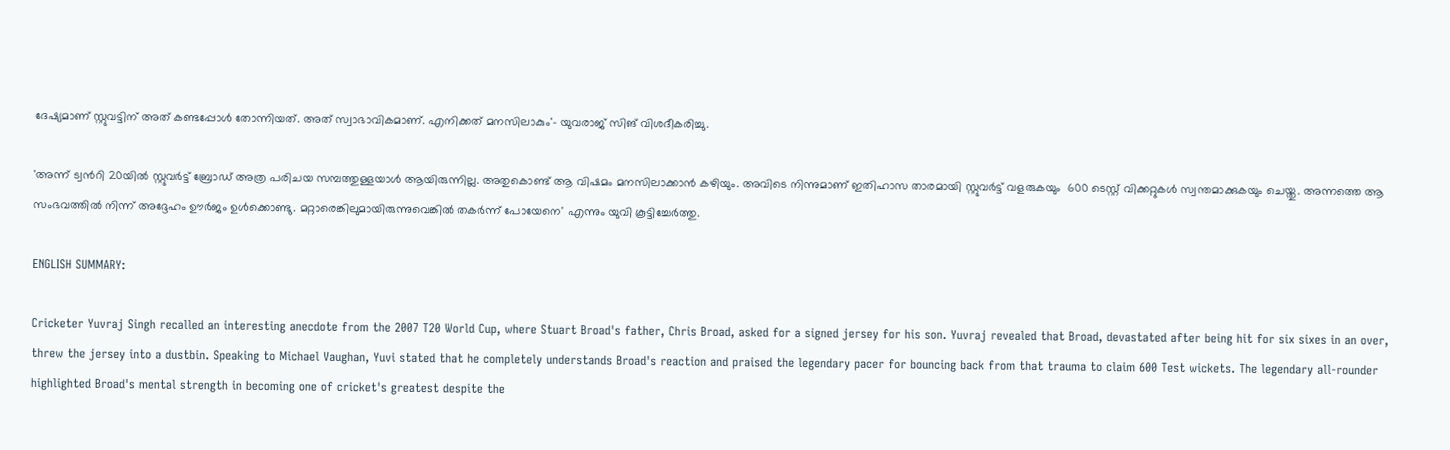ദേഷ്യമാണ് സ്റ്റുവട്ടിന് അത് കണ്ടപ്പോള്‍ തോന്നിയത്. അത് സ്വാഭാവികമാണ്. എനിക്കത് മനസിലാകും'- യുവരാജ് സിങ് വിശദീകരിച്ചു.

'അന്ന് ട്വന്‍റി 20യില്‍ സ്റ്റുവര്‍ട്ട് ബ്രോഡ് അത്ര പരിചയ സമ്പത്തുള്ളയാള്‍ ആയിരുന്നില്ല. അതുകൊണ്ട് ആ വിഷമം മനസിലാക്കാന്‍ കഴിയും. അവിടെ നിന്നുമാണ് ഇതിഹാസ താരമായി സ്റ്റുവര്‍ട്ട് വളരുകയും  600 ടെസ്റ്റ് വിക്കറ്റുകള്‍ സ്വന്തമാക്കുകയും ചെയ്തു. അന്നത്തെ ആ സംഭവത്തില്‍ നിന്ന് അദ്ദേഹം ഊര്‍ജം ഉള്‍ക്കൊണ്ടു. മറ്റാരെങ്കിലുമായിരുന്നുവെങ്കില്‍ തകര്‍ന്ന് പോയേനെ' എന്നും യുവി കൂട്ടിച്ചേര്‍ത്തു.

ENGLISH SUMMARY:

Cricketer Yuvraj Singh recalled an interesting anecdote from the 2007 T20 World Cup, where Stuart Broad's father, Chris Broad, asked for a signed jersey for his son. Yuvraj revealed that Broad, devastated after being hit for six sixes in an over, threw the jersey into a dustbin. Speaking to Michael Vaughan, Yuvi stated that he completely understands Broad's reaction and praised the legendary pacer for bouncing back from that trauma to claim 600 Test wickets. The legendary all-rounder highlighted Broad's mental strength in becoming one of cricket's greatest despite the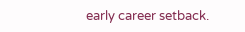early career setback.